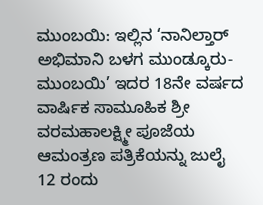ಮುಂಬಯಿ: ಇಲ್ಲಿನ ‘ನಾನಿಲ್ತಾರ್ ಅಭಿಮಾನಿ ಬಳಗ ಮುಂಡ್ಕೂರು-ಮುಂಬಯಿ’ ಇದರ 18ನೇ ವರ್ಷದ ವಾರ್ಷಿಕ ಸಾಮೂಹಿಕ ಶ್ರೀ ವರಮಹಾಲಕ್ಷ್ಮೀ ಪೂಜೆಯ ಆಮಂತ್ರಣ ಪತ್ರಿಕೆಯನ್ನು ಜುಲೈ 12 ರಂದು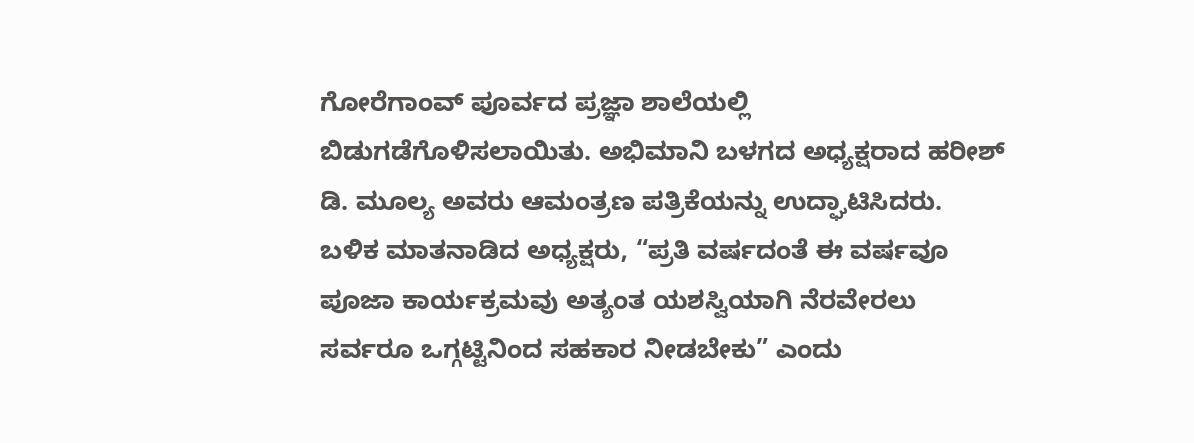ಗೋರೆಗಾಂವ್ ಪೂರ್ವದ ಪ್ರಜ್ಞಾ ಶಾಲೆಯಲ್ಲಿ ಬಿಡುಗಡೆಗೊಳಿಸಲಾಯಿತು. ಅಭಿಮಾನಿ ಬಳಗದ ಅಧ್ಯಕ್ಷರಾದ ಹರೀಶ್ ಡಿ. ಮೂಲ್ಯ ಅವರು ಆಮಂತ್ರಣ ಪತ್ರಿಕೆಯನ್ನು ಉದ್ಘಾಟಿಸಿದರು.
ಬಳಿಕ ಮಾತನಾಡಿದ ಅಧ್ಯಕ್ಷರು, “ಪ್ರತಿ ವರ್ಷದಂತೆ ಈ ವರ್ಷವೂ ಪೂಜಾ ಕಾರ್ಯಕ್ರಮವು ಅತ್ಯಂತ ಯಶಸ್ವಿಯಾಗಿ ನೆರವೇರಲು ಸರ್ವರೂ ಒಗ್ಗಟ್ಟಿನಿಂದ ಸಹಕಾರ ನೀಡಬೇಕು” ಎಂದು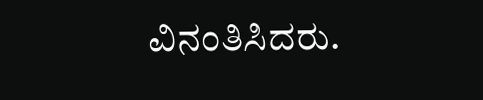ವಿನಂತಿಸಿದರು.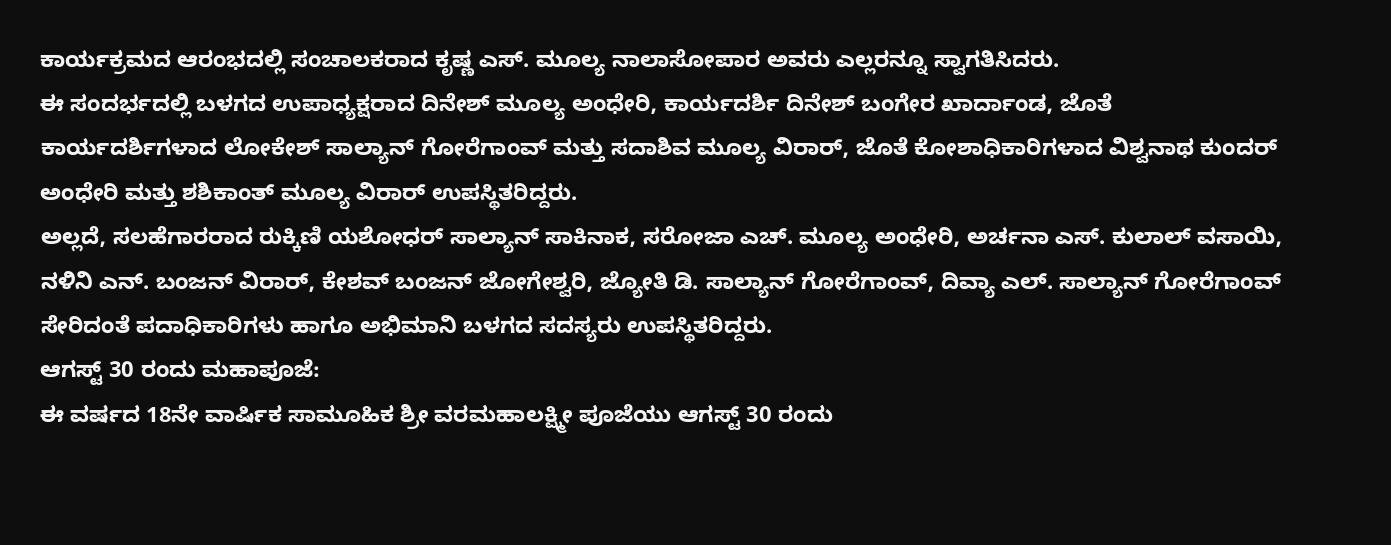ಕಾರ್ಯಕ್ರಮದ ಆರಂಭದಲ್ಲಿ ಸಂಚಾಲಕರಾದ ಕೃಷ್ಣ ಎಸ್. ಮೂಲ್ಯ ನಾಲಾಸೋಪಾರ ಅವರು ಎಲ್ಲರನ್ನೂ ಸ್ವಾಗತಿಸಿದರು.
ಈ ಸಂದರ್ಭದಲ್ಲಿ ಬಳಗದ ಉಪಾಧ್ಯಕ್ಷರಾದ ದಿನೇಶ್ ಮೂಲ್ಯ ಅಂಧೇರಿ, ಕಾರ್ಯದರ್ಶಿ ದಿನೇಶ್ ಬಂಗೇರ ಖಾರ್ದಾಂಡ, ಜೊತೆ ಕಾರ್ಯದರ್ಶಿಗಳಾದ ಲೋಕೇಶ್ ಸಾಲ್ಯಾನ್ ಗೋರೆಗಾಂವ್ ಮತ್ತು ಸದಾಶಿವ ಮೂಲ್ಯ ವಿರಾರ್, ಜೊತೆ ಕೋಶಾಧಿಕಾರಿಗಳಾದ ವಿಶ್ವನಾಥ ಕುಂದರ್ ಅಂಧೇರಿ ಮತ್ತು ಶಶಿಕಾಂತ್ ಮೂಲ್ಯ ವಿರಾರ್ ಉಪಸ್ಥಿತರಿದ್ದರು.
ಅಲ್ಲದೆ, ಸಲಹೆಗಾರರಾದ ರುಕ್ಕಿಣಿ ಯಶೋಧರ್ ಸಾಲ್ಯಾನ್ ಸಾಕಿನಾಕ, ಸರೋಜಾ ಎಚ್. ಮೂಲ್ಯ ಅಂಧೇರಿ, ಅರ್ಚನಾ ಎಸ್. ಕುಲಾಲ್ ವಸಾಯಿ, ನಳಿನಿ ಎನ್. ಬಂಜನ್ ವಿರಾರ್, ಕೇಶವ್ ಬಂಜನ್ ಜೋಗೇಶ್ವರಿ, ಜ್ಯೋತಿ ಡಿ. ಸಾಲ್ಯಾನ್ ಗೋರೆಗಾಂವ್, ದಿವ್ಯಾ ಎಲ್. ಸಾಲ್ಯಾನ್ ಗೋರೆಗಾಂವ್ ಸೇರಿದಂತೆ ಪದಾಧಿಕಾರಿಗಳು ಹಾಗೂ ಅಭಿಮಾನಿ ಬಳಗದ ಸದಸ್ಯರು ಉಪಸ್ಥಿತರಿದ್ದರು.
ಆಗಸ್ಟ್ 30 ರಂದು ಮಹಾಪೂಜೆ:
ಈ ವರ್ಷದ 18ನೇ ವಾರ್ಷಿಕ ಸಾಮೂಹಿಕ ಶ್ರೀ ವರಮಹಾಲಕ್ಷ್ಮೀ ಪೂಜೆಯು ಆಗಸ್ಟ್ 30 ರಂದು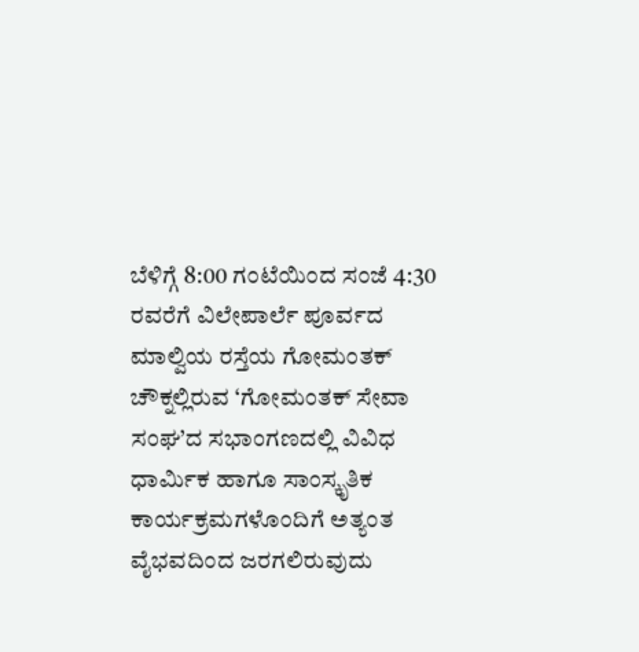ಬೆಳಿಗ್ಗೆ 8:00 ಗಂಟೆಯಿಂದ ಸಂಜೆ 4:30 ರವರೆಗೆ ವಿಲೇಪಾರ್ಲೆ ಪೂರ್ವದ ಮಾಲ್ವಿಯ ರಸ್ತೆಯ ಗೋಮಂತಕ್ ಚೌಕ್ನಲ್ಲಿರುವ ‘ಗೋಮಂತಕ್ ಸೇವಾ ಸಂಘ’ದ ಸಭಾಂಗಣದಲ್ಲಿ ವಿವಿಧ ಧಾರ್ಮಿಕ ಹಾಗೂ ಸಾಂಸ್ಕೃತಿಕ ಕಾರ್ಯಕ್ರಮಗಳೊಂದಿಗೆ ಅತ್ಯಂತ ವೈಭವದಿಂದ ಜರಗಲಿರುವುದು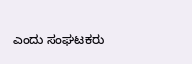ಎಂದು ಸಂಘಟಕರು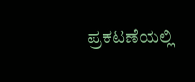ಪ್ರಕಟಣೆಯಲ್ಲಿ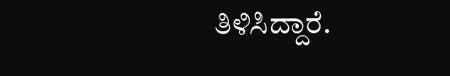ತಿಳಿಸಿದ್ದಾರೆ.